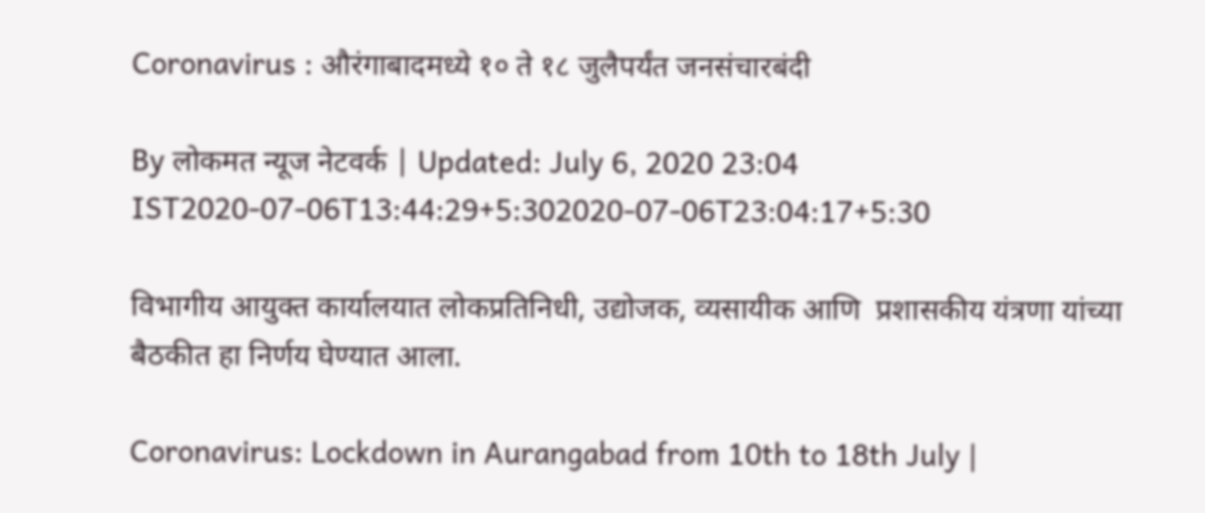Coronavirus : औरंगाबादमध्ये १० ते १८ जुलैपर्यंत जनसंचारबंदी

By लोकमत न्यूज नेटवर्क | Updated: July 6, 2020 23:04 IST2020-07-06T13:44:29+5:302020-07-06T23:04:17+5:30

विभागीय आयुक्त कार्यालयात लोकप्रतिनिधी, उद्योजक, व्यसायीक आणि  प्रशासकीय यंत्रणा यांच्या बैठकीत हा निर्णय घेण्यात आला.

Coronavirus: Lockdown in Aurangabad from 10th to 18th July |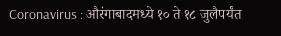Coronavirus : औरंगाबादमध्ये १० ते १८ जुलैपर्यंत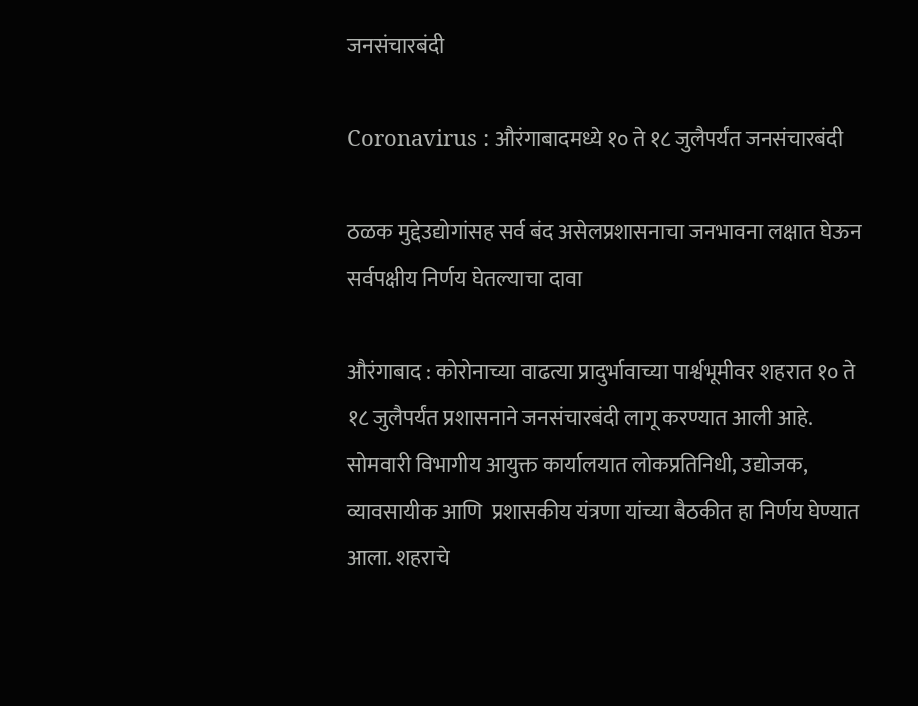जनसंचारबंदी

Coronavirus : औरंगाबादमध्ये १० ते १८ जुलैपर्यंत जनसंचारबंदी

ठळक मुद्देउद्योगांसह सर्व बंद असेलप्रशासनाचा जनभावना लक्षात घेऊन सर्वपक्षीय निर्णय घेतल्याचा दावा

औरंगाबाद : कोरोनाच्या वाढत्या प्रादुर्भावाच्या पार्श्वभूमीवर शहरात १० ते १८ जुलैपर्यंत प्रशासनाने जनसंचारबंदी लागू करण्यात आली आहे. सोमवारी विभागीय आयुक्त कार्यालयात लोकप्रतिनिधी, उद्योजक, व्यावसायीक आणि  प्रशासकीय यंत्रणा यांच्या बैठकीत हा निर्णय घेण्यात आला. शहराचे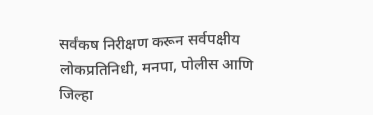सर्वंकष निरीक्षण करून सर्वपक्षीय लोकप्रतिनिधी, मनपा, पोलीस आणि जिल्हा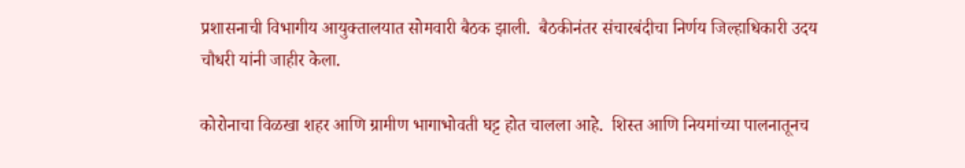प्रशासनाची विभागीय आयुक्तालयात सोमवारी बैठक झाली.  बैठकीनंतर संचारबंदीचा निर्णय जिल्हाधिकारी उदय चौधरी यांनी जाहीर केला.

कोरोनाचा विळखा शहर आणि ग्रामीण भागाभोवती घट्ट होत चालला आहे.  शिस्त आणि नियमांच्या पालनातूनच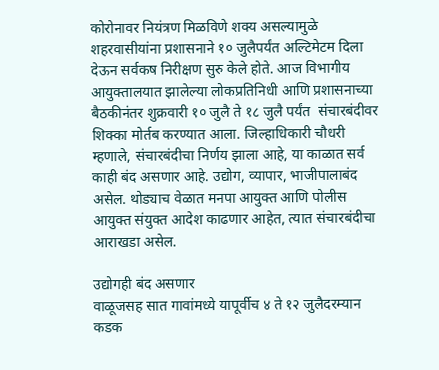कोरोनावर नियंत्रण मिळविणे शक्य असल्यामुळे शहरवासीयांना प्रशासनाने १० जुलैपर्यंत अल्टिमेटम दिला देऊन सर्वकष निरीक्षण सुरु केले होते. आज विभागीय आयुक्तालयात झालेल्या लोकप्रतिनिधी आणि प्रशासनाच्या बैठकीनंतर शुक्रवारी १० जुलै ते १८ जुलै पर्यंत  संचारबंदीवर शिक्का मोर्तब करण्यात आला. जिल्हाधिकारी चौधरी म्हणाले, संचारबंदीचा निर्णय झाला आहे, या काळात सर्व काही बंद असणार आहे. उद्योग, व्यापार, भाजीपालाबंद असेल. थोड्याच वेळात मनपा आयुक्त आणि पोलीस आयुक्त संयुक्त आदेश काढणार आहेत, त्यात संचारबंदीचा आराखडा असेल.

उद्योगही बंद असणार
वाळूजसह सात गावांमध्ये यापूर्वीच ४ ते १२ जुलैदरम्यान कडक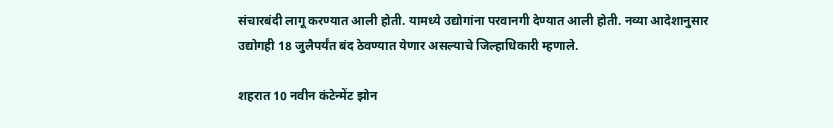संचारबंदी लागू करण्यात आली होती. यामध्ये उद्योगांना परवानगी देण्यात आली होती. नव्या आदेशानुसार उद्योगही 18 जुलैपर्यंत बंद ठेवण्यात येणार असल्याचे जिल्हाधिकारी म्हणाले.

शहरात 10 नवीन कंटेन्मेंट झोन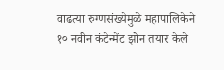वाढत्या रुग्णसंख्येमुळे महापालिकेने १० नवीन कंटेन्मेंट झोन तयार केले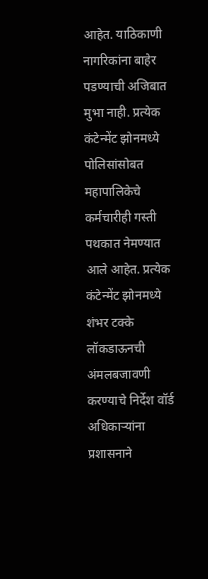आहेत. याठिकाणी नागरिकांना बाहेर पडण्याची अजिबात मुभा नाही. प्रत्येक कंटेन्मेंट झोनमध्ये पोलिसांसोबत महापालिकेचे कर्मचारीही गस्ती पथकात नेमण्यात आले आहेत. प्रत्येक कंटेन्मेंट झोनमध्ये शंभर टक्के लॉकडाऊनची अंमलबजावणी करण्याचे निर्देश वॉर्ड अधिकाऱ्यांना प्रशासनाने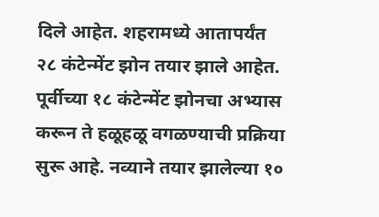दिले आहेत. शहरामध्ये आतापर्यंत २८ कंटेन्मेंट झोन तयार झाले आहेत. पूर्वीच्या १८ कंटेन्मेंट झोनचा अभ्यास करून ते हळूहळू वगळण्याची प्रक्रिया सुरू आहे. नव्याने तयार झालेल्या १०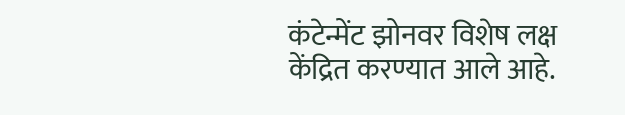कंटेन्मेंट झोनवर विशेष लक्ष केंद्रित करण्यात आले आहे.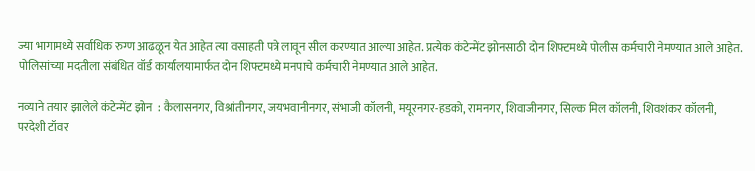ज्या भागामध्ये सर्वाधिक रुग्ण आढळून येत आहेत त्या वसाहती पत्रे लावून सील करण्यात आल्या आहेत. प्रत्येक कंटेन्मेंट झोनसाठी दोन शिफ्टमध्ये पोलीस कर्मचारी नेमण्यात आले आहेत. पोलिसांच्या मदतीला संबंधित वॉर्ड कार्यालयामार्फत दोन शिफ्टमध्ये मनपाचे कर्मचारी नेमण्यात आले आहेत.

नव्याने तयार झालेले कंटेन्मेंट झोन  : कैलासनगर, विश्रांतीनगर, जयभवानीनगर, संभाजी कॉलनी, मयूरनगर-हडको, रामनगर, शिवाजीनगर, सिल्क मिल कॉलनी, शिवशंकर कॉलनी, परदेशी टॉवर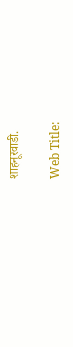शाहनूरवाडी.

Web Title: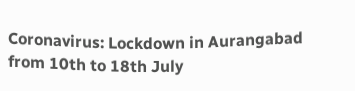Coronavirus: Lockdown in Aurangabad from 10th to 18th July